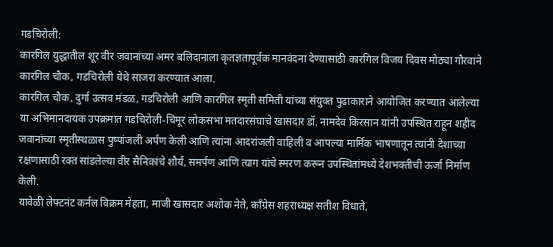गडचिरोली:
कारगिल युद्धातील शूर वीर जवानांच्या अमर बलिदानाला कृतज्ञतापूर्वक मानवंदना देण्यासाठी कारगिल विजय दिवस मोठ्या गौरवाने कारगिल चौक, गडचिरोली येथे साजरा करण्यात आला.
कारगिल चौक, दुर्गा उत्सव मंडळ, गडचिरोली आणि कारगिल स्मृती समिती यांच्या संयुक्त पुढाकाराने आयोजित करण्यात आलेल्या या अभिमानदायक उपक्रमात गडचिरोली-चिमूर लोकसभा मतदारसंघाचे खासदार डॉ. नामदेव किरसान यांनी उपस्थित राहून शहीद जवानांच्या स्मृतीस्थळास पुष्पांजली अर्पण केली आणि त्यांना आदरांजली वाहिली व आपल्या मार्मिक भाषणातून त्यांनी देशाच्या रक्षणासाठी रक्त सांडलेल्या वीर सैनिकांचे शौर्य, समर्पण आणि त्याग यांचे स्मरण करून उपस्थितांमध्ये देशभक्तीची ऊर्जा निर्माण केली.
यावेळी लेफ्टनंट कर्नल विक्रम मेहता, माजी खासदार अशोक नेते, काँग्रेस शहराध्यक्ष सतीश विधाते,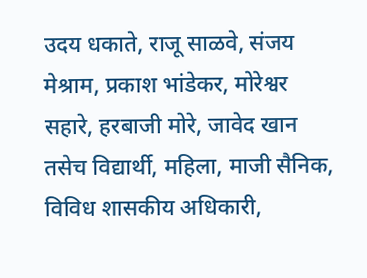उदय धकाते, राजू साळवे, संजय मेश्राम, प्रकाश भांडेकर, मोरेश्वर सहारे, हरबाजी मोरे, जावेद खान तसेच विद्यार्थी, महिला, माजी सैनिक, विविध शासकीय अधिकारी,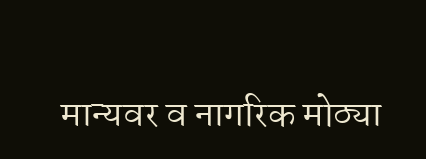मान्यवर व नागरिक मोठ्या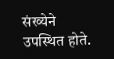संख्येने उपस्थित होते.